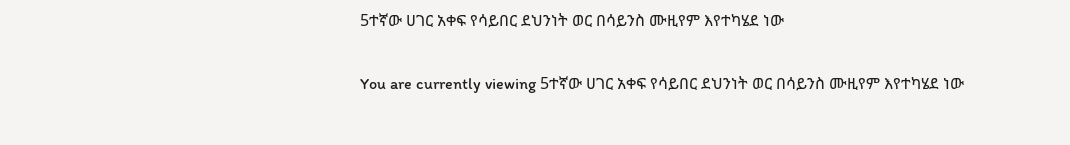5ተኛው ሀገር አቀፍ የሳይበር ደህንነት ወር በሳይንስ ሙዚየም እየተካሄደ ነው

You are currently viewing 5ተኛው ሀገር አቀፍ የሳይበር ደህንነት ወር በሳይንስ ሙዚየም እየተካሄደ ነው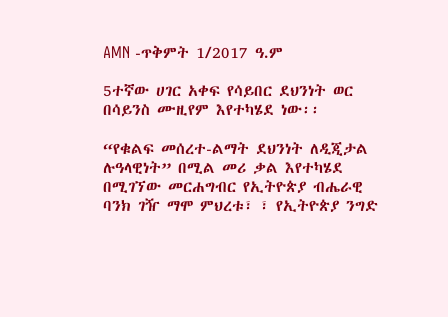AMN -ጥቅምት 1/2017 ዓ.ም

5ተኛው ሀገር አቀፍ የሳይበር ደህንነት ወር በሳይንስ ሙዚየም እየተካሄደ ነው፡፡

“የቁልፍ መሰረተ-ልማት ደህንነት ለዲጂታል ሉዓላዊነት” በሚል መሪ ቃል እየተካሄደ በሚገኘው መርሐግብር የኢትዮጵያ ብሔራዊ ባንክ ገዥ ማሞ ምህረቱ፣ ፣ የኢትዮጵያ ንግድ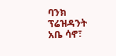ባንክ ፕሬዝዳንት አቤ ሳኖ፣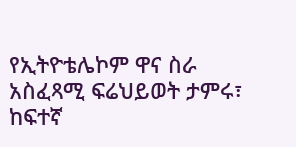የኢትዮቴሌኮም ዋና ስራ አስፈጻሚ ፍሬህይወት ታምሩ፣ ከፍተኛ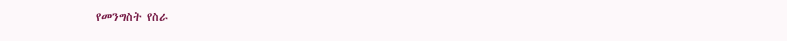የመንግስት የስራ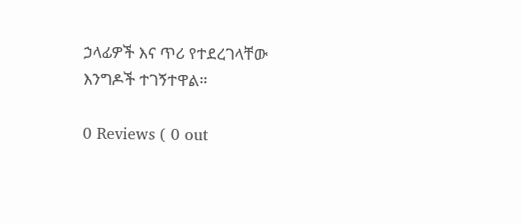ኃላፊዎች እና ጥሪ የተደረገላቸው እንግዶች ተገኝተዋል።

0 Reviews ( 0 out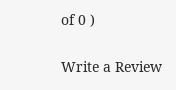of 0 )

Write a Review